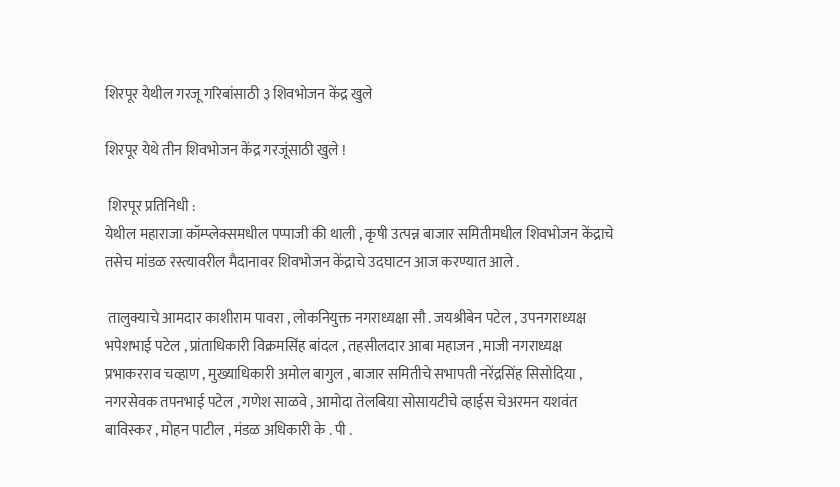शिरपूर येथील गरजू गरिबांसाठी ३ शिवभोजन केंद्र खुले

शिरपूर येथे तीन शिवभोजन केंद्र गरजूंसाठी खुले !

 शिरपूर प्रतिनिधी :
येथील महाराजा कॉम्प्लेक्समधील पप्पाजी की थाली , कृषी उत्पन्न बाजार समितीमधील शिवभोजन केंद्राचे तसेच मांडळ रस्त्यावरील मैदानावर शिवभोजन केंद्राचे उदघाटन आज करण्यात आले .

 तालुक्याचे आमदार काशीराम पावरा , लोकनियुक्त नगराध्यक्षा सौ . जयश्रीबेन पटेल , उपनगराध्यक्ष भपेशभाई पटेल , प्रांताधिकारी विक्रमसिंह बांदल , तहसीलदार आबा महाजन , माजी नगराध्यक्ष प्रभाकरराव चव्हाण , मुख्याधिकारी अमोल बागुल , बाजार समितीचे सभापती नरेंद्रसिंह सिसोदिया , नगरसेवक तपनभाई पटेल , गणेश साळवे , आमोदा तेलबिया सोसायटीचे व्हाईस चेअरमन यशवंत बाविस्कर , मोहन पाटील , मंडळ अधिकारी के . पी .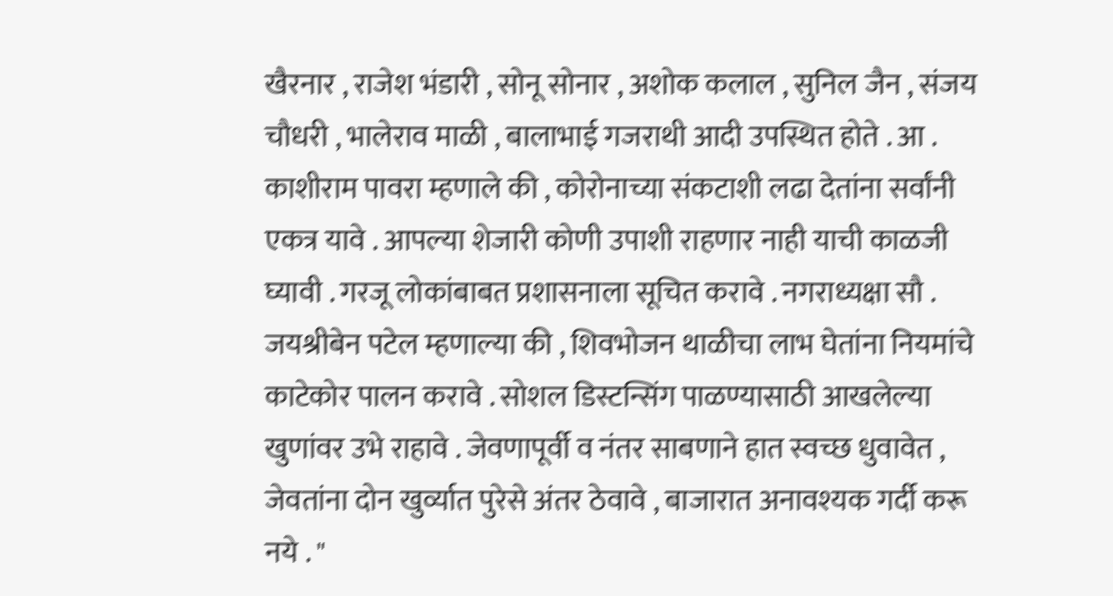खैरनार , राजेश भंडारी , सोनू सोनार , अशोक कलाल , सुनिल जैन , संजय चौधरी , भालेराव माळी , बालाभाई गजराथी आदी उपस्थित होते . आ . काशीराम पावरा म्हणाले की , कोरोनाच्या संकटाशी लढा देतांना सर्वांनी एकत्र यावे . आपल्या शेजारी कोणी उपाशी राहणार नाही याची काळजी घ्यावी . गरजू लोकांबाबत प्रशासनाला सूचित करावे . नगराध्यक्षा सौ . जयश्रीबेन पटेल म्हणाल्या की , शिवभोजन थाळीचा लाभ घेतांना नियमांचे काटेकोर पालन करावे . सोशल डिस्टन्सिंग पाळण्यासाठी आखलेल्या खुणांवर उभे राहावे . जेवणापूर्वी व नंतर साबणाने हात स्वच्छ धुवावेत , जेवतांना दोन खुर्व्यात पुरेसे अंतर ठेवावे , बाजारात अनावश्यक गर्दी करू नये . "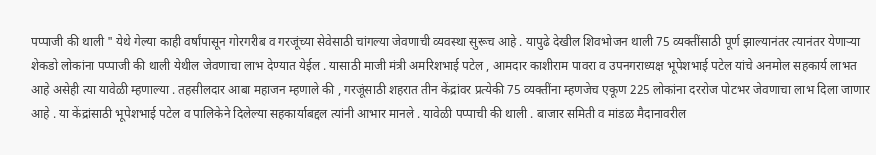पप्पाजी की थाली " येथे गेल्या काही वर्षांपासून गोरगरीब व गरजूंच्या सेवेसाठी चांगल्या जेवणाची व्यवस्था सुरूच आहे . यापुढे देखील शिवभोजन थाली 75 व्यक्तींसाठी पूर्ण झाल्यानंतर त्यानंतर येणाऱ्या शेकडो लोकांना पप्पाजी की थाली येथील जेवणाचा लाभ देण्यात येईल . यासाठी माजी मंत्री अमरिशभाई पटेल , आमदार काशीराम पावरा व उपनगराध्यक्ष भूपेशभाई पटेल यांचे अनमोल सहकार्य लाभत आहे असेही त्या यावेळी म्हणाल्या . तहसीलदार आबा महाजन म्हणाले की , गरजूंसाठी शहरात तीन केंद्रांवर प्रत्येकी 75 व्यक्तींना म्हणजेच एकूण 225 लोकांना दररोज पोटभर जेवणाचा लाभ दिला जाणार आहे . या केंद्रांसाठी भूपेशभाई पटेल व पालिकेने दिलेल्या सहकार्याबद्दल त्यांनी आभार मानले . यावेळी पप्पाची की थाली . बाजार समिती व मांडळ मैदानावरील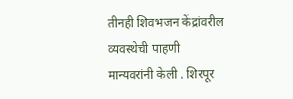तीनही शिवभजन केंद्रांवरील व्यवस्थेची पाहणी मान्यवरांनी केली . शिरपूर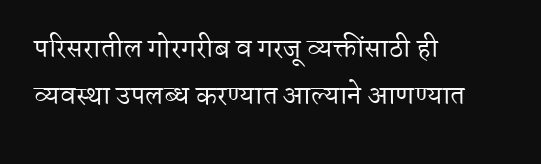परिसरातील गोरगरीब व गरजू व्यक्तींसाठी ही व्यवस्था उपलब्ध करण्यात आल्याने आणण्यात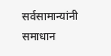सर्वसामान्यांनी समाधान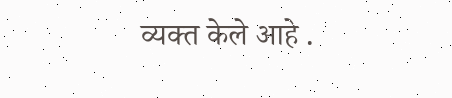व्यक्त केले आहे .